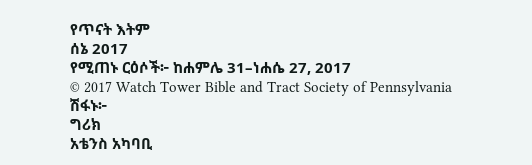የጥናት እትም
ሰኔ 2017
የሚጠኑ ርዕሶች፦ ከሐምሌ 31–ነሐሴ 27, 2017
© 2017 Watch Tower Bible and Tract Society of Pennsylvania
ሽፋኑ፦
ግሪክ
አቴንስ አካባቢ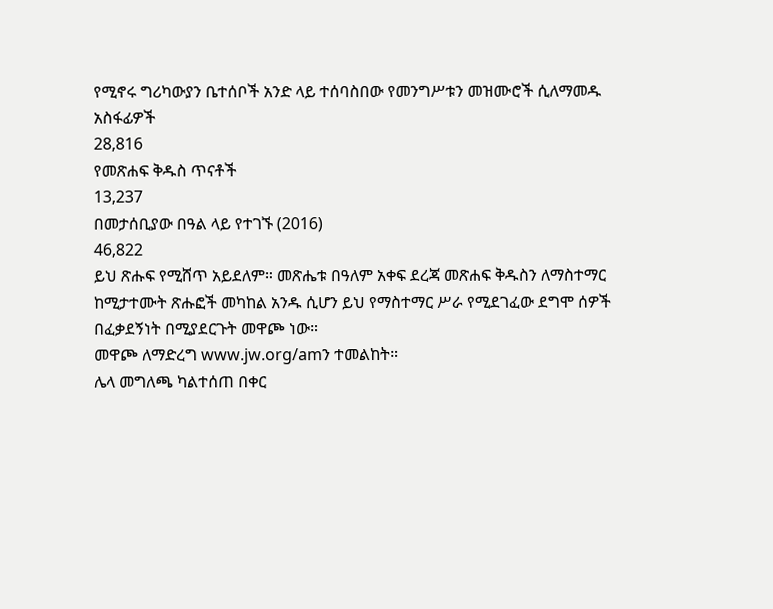የሚኖሩ ግሪካውያን ቤተሰቦች አንድ ላይ ተሰባስበው የመንግሥቱን መዝሙሮች ሲለማመዱ
አስፋፊዎች
28,816
የመጽሐፍ ቅዱስ ጥናቶች
13,237
በመታሰቢያው በዓል ላይ የተገኙ (2016)
46,822
ይህ ጽሑፍ የሚሸጥ አይደለም። መጽሔቱ በዓለም አቀፍ ደረጃ መጽሐፍ ቅዱስን ለማስተማር ከሚታተሙት ጽሑፎች መካከል አንዱ ሲሆን ይህ የማስተማር ሥራ የሚደገፈው ደግሞ ሰዎች በፈቃደኝነት በሚያደርጉት መዋጮ ነው።
መዋጮ ለማድረግ www.jw.org/amን ተመልከት።
ሌላ መግለጫ ካልተሰጠ በቀር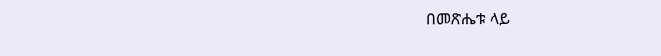በመጽሔቱ ላይ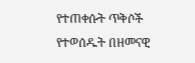የተጠቀሱት ጥቅሶች የተወሰዱት በዘመናዊ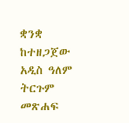ቋንቋ ከተዘጋጀው አዲስ ዓለም ትርጉም መጽሐፍ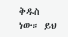ቅዱስ ነው። ይህ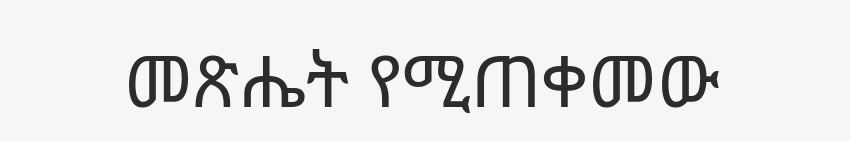መጽሔት የሚጠቀመው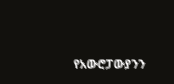የአውሮፓውያንን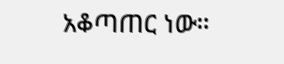አቆጣጠር ነው።